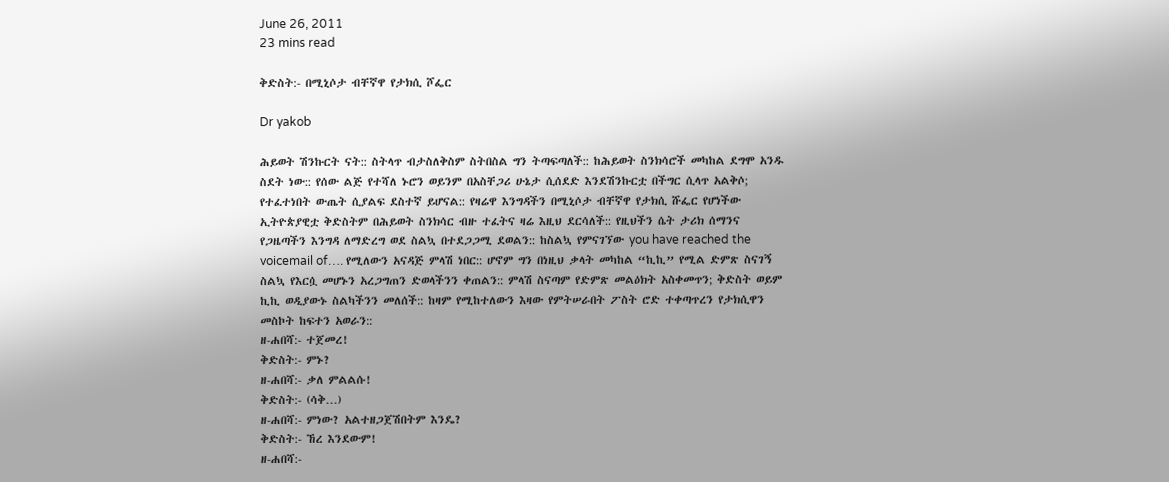June 26, 2011
23 mins read

ቅድስት:- በሚኒሶታ ብቸኛዋ የታክሲ ሾፌር

Dr yakob

ሕይወት ሽንኩርት ናት:: ስትላጥ ብታስለቅስም ስትበስል ግን ትጣፍጣለች:: ከሕይወት ስንክሳሮች መካከል ደግሞ አንዱ ስደት ነው:: የሰው ልጅ የተሻለ ኑሮን ወይንም በአስቸጋሪ ሁኔታ ሲሰደድ እንደሽንኩርቷ በችግር ሲላጥ አልቅሶ; የተፈተነበት ውጤት ሲያልፍ ደስተኛ ይሆናል:: የዛሬዋ እንግዳችን በሚኒሶታ ብቸኛዋ የታክሲ ሹፌር የሆነችው ኢትዮጵያዊቷ ቅድስትም በሕይወት ስንክሳር ብዙ ተፈትና ዛሬ እዚህ ደርሳለች:: የዚህችን ሴት ታሪክ ሰማንና የጋዜጣችን እንግዳ ለማድረግ ወደ ስልኳ በተደጋጋሚ ደወልን:: ከስልኳ የምናገኘው you have reached the voicemail of…. የሚለውን አናዳጅ ምላሽ ነበር:: ሆኖም ግን በነዚህ ቃላት መካከል “ኪኪ” የሚል ድምጽ ስናገኝ ስልኳ የእርሷ መሆኑን አረጋግጠን ድወላችንን ቀጠልን:: ምላሽ ስናጣም የድምጽ መልዕክት አስቀመጥን; ቅድስት ወይም ኪኪ ወዲያውኑ ስልካችንን መለሰች:: ከዛም የሚከተለውን እዛው የምትሠራበት ፖስት ሮድ ተቀጣጥረን የታክሲዋን መስኮት ከፍተን አወራን::
ዘ-ሐበሻ:- ተጀመረ!
ቅድስት:- ምኑ?
ዘ-ሐበሻ:- ቃለ ምልልሱ!
ቅድስት:- (ሳቅ…)
ዘ-ሐበሻ:- ምነው? አልተዘጋጀሽበትም እንዴ?
ቅድስት:- ኸረ እንደውም!
ዘ-ሐበሻ:-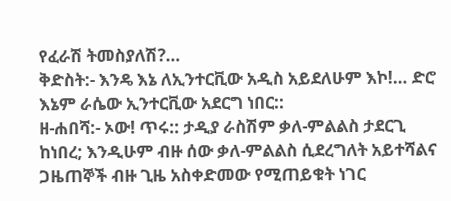የፈራሽ ትመስያለሽ?…
ቅድስት:- እንዴ እኔ ለኢንተርቪው አዲስ አይደለሁም እኮ!… ድሮ እኔም ራሴው ኢንተርቪው አደርግ ነበር::
ዘ-ሐበሻ:- ኦው! ጥሩ:: ታዲያ ራስሽም ቃለ-ምልልስ ታደርጊ ከነበረ; እንዲሁም ብዙ ሰው ቃለ-ምልልስ ሲደረግለት አይተሻልና ጋዜጠኞች ብዙ ጊዜ አስቀድመው የሚጠይቁት ነገር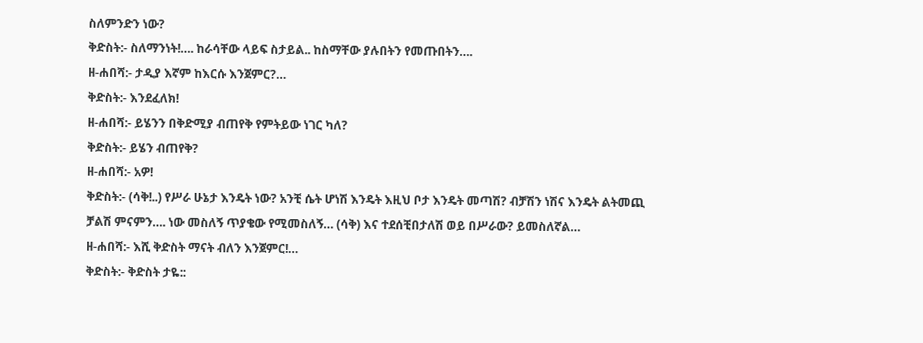ስለምንድን ነው?
ቅድስት:- ስለማንነት!…. ከራሳቸው ላይፍ ስታይል.. ከስማቸው ያሉበትን የመጡበትን….
ዘ-ሐበሻ:- ታዲያ እኛም ከእርሱ እንጀምር?…
ቅድስት:- እንደፈለክ!
ዘ-ሐበሻ:- ይሄንን በቅድሚያ ብጠየቅ የምትይው ነገር ካለ?
ቅድስት:- ይሄን ብጠየቅ?
ዘ-ሐበሻ:- አዎ!
ቅድስት:- (ሳቅ!..) የሥራ ሁኔታ እንዴት ነው? አንቺ ሴት ሆነሽ እንዴት እዚህ ቦታ እንዴት መጣሽ? ብቻሽን ነሽና እንዴት ልትመጪ ቻልሽ ምናምን…. ነው መስለኝ ጥያቄው የሚመስለኝ… (ሳቅ) እና ተደሰቺበታለሽ ወይ በሥራው? ይመስለኛል…
ዘ-ሐበሻ:- እሺ ቅድስት ማናት ብለን እንጀምር!…
ቅድስት:- ቅድስት ታዬ::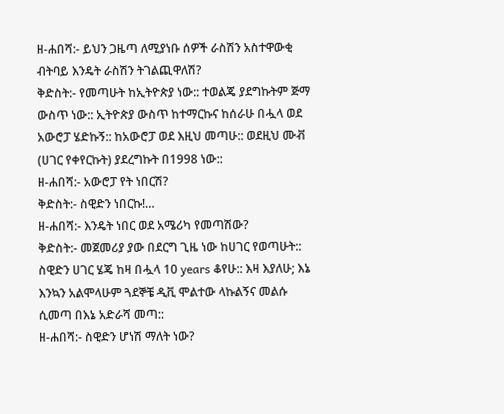ዘ-ሐበሻ:- ይህን ጋዜጣ ለሚያነቡ ሰዎች ራስሽን አስተዋውቂ ብትባይ እንዴት ራስሽን ትገልጪዋለሽ?
ቅድስት:- የመጣሁት ከኢትዮጵያ ነው:: ተወልጄ ያደግኩትም ጅማ ውስጥ ነው:: ኢትዮጵያ ውስጥ ከተማርኩና ከሰራሁ በሗላ ወደ አውሮፓ ሄድኩኝ:: ከአውሮፓ ወደ እዚህ መጣሁ:: ወደዚህ ሙቭ (ሀገር የቀየርኩት) ያደረግኩት በ1998 ነው::
ዘ-ሐበሻ:- አውሮፓ የት ነበርሽ?
ቅድስት:- ስዊድን ነበርኩ!…
ዘ-ሐበሻ:- እንዴት ነበር ወደ አሜሪካ የመጣሽው?
ቅድስት:- መጀመሪያ ያው በደርግ ጊዜ ነው ከሀገር የወጣሁት:: ስዊድን ሀገር ሄጄ ከዛ በሗላ 10 years ቆየሁ:: እዛ እያለሁ; እኔ እንኳን አልሞላሁም ጓደኞቼ ዲቪ ሞልተው ላኩልኝና መልሱ ሲመጣ በእኔ አድራሻ መጣ::
ዘ-ሐበሻ:- ስዊድን ሆነሽ ማለት ነው?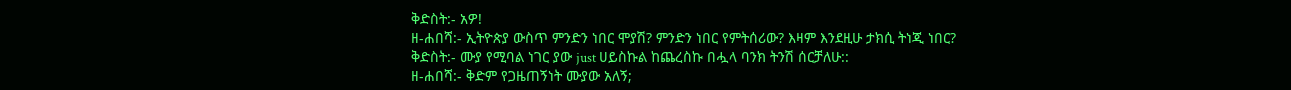ቅድስት:- አዎ!
ዘ-ሐበሻ:- ኢትዮጵያ ውስጥ ምንድን ነበር ሞያሽ? ምንድን ነበር የምትሰሪው? እዛም እንደዚሁ ታክሲ ትነጂ ነበር?
ቅድስት:- ሙያ የሚባል ነገር ያው just ሀይስኩል ከጨረስኩ በሗላ ባንክ ትንሽ ሰርቻለሁ::
ዘ-ሐበሻ:- ቅድም የጋዜጠኝነት ሙያው አለኝ;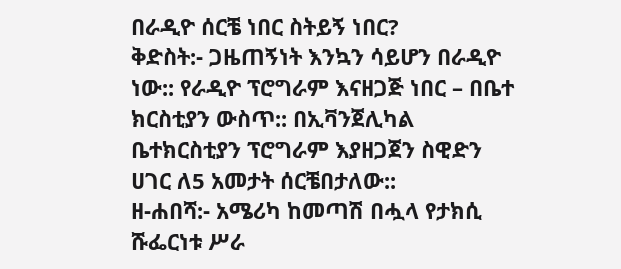በራዲዮ ሰርቼ ነበር ስትይኝ ነበር?
ቅድስት:- ጋዜጠኝነት እንኳን ሳይሆን በራዲዮ ነው:: የራዲዮ ፕሮግራም እናዘጋጅ ነበር – በቤተ ክርስቲያን ውስጥ:: በኢቫንጀሊካል ቤተክርስቲያን ፕሮግራም እያዘጋጀን ስዊድን ሀገር ለ5 አመታት ሰርቼበታለው::
ዘ-ሐበሻ:- አሜሪካ ከመጣሽ በሗላ የታክሲ ሹፌርነቱ ሥራ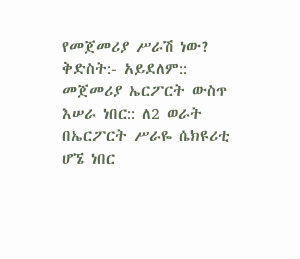የመጀመሪያ ሥራሽ ነው?
ቅድስት:- አይደለም:: መጀመሪያ ኤርፖርት ውስጥ እሠራ ነበር:: ለ2 ወራት በኤርፖርት ሥራዬ ሴክዩሪቲ ሆኜ ነበር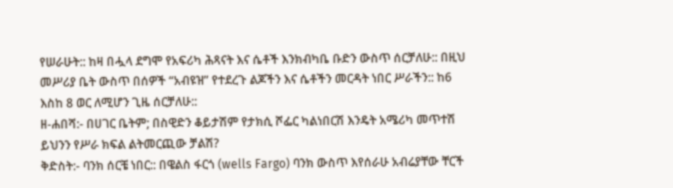የሠራሁት:: ከዛ በሗላ ደግሞ የአፍሪካ ሕጻናት እና ሴቶች እንክብካቤ ቡድን ውስጥ ሰርቻለሁ:: በዚህ መሥሪያ ቤት ውስጥ በሰዎች “አብዩዝ” የተደረጉ ልጆችን እና ሴቶችን መርዳት ነበር ሥራችን:: ከ6 እስከ 8 ወር ለሚሆን ጊዜ ሰርቻለሁ::
ዘ-ሐበሻ:- በሀገር ቤትም; በስዊድን ቆይታሽም የታክሲ ሾፌር ካልነበርሽ እንዴት አሜሪካ መጥተሽ ይህንን የሥራ ክፍል ልትመርጪው ቻልሽ?
ቅድስት:- ባንክ ሰርቼ ነበር:: በዌልስ ፋርጎ (wells Fargo) ባንክ ውስጥ እየሰራሁ አብሬያቸው ቸርች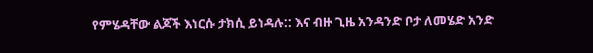የምሄዳቸው ልጆች እነርሱ ታክሲ ይነዳሉ:: እና ብዙ ጊዜ አንዳንድ ቦታ ለመሄድ አንድ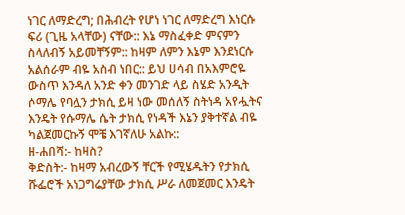ነገር ለማድረግ; በሕብረት የሆነ ነገር ለማድረግ እነርሱ ፍሪ (ጊዜ አላቸው) ናቸው:: እኔ ማስፈቀድ ምናምን ስላለብኝ አይመቸኝም:: ከዛም ለምን እኔም እንደነርሱ አልሰራም ብዬ አስብ ነበር:: ይህ ሀሳብ በአእምሮዬ ውስጥ እንዳለ አንድ ቀን መንገድ ላይ ስሄድ አንዲት ሶማሌ የባሏን ታክሲ ይዛ ነው መሰለኝ ስትነዳ አየሗትና እንዴት የሱማሌ ሴት ታክሲ የነዳች እኔን ያቅተኛል ብዬ ካልጀመርኩኝ ሞቼ እገኛለሁ አልኩ::
ዘ-ሐበሻ:- ከዛስ?
ቅድስት:- ከዛማ አብረውኝ ቸርች የሚሄዱትን የታክሲ ሹፌሮች አነጋግሬያቸው ታክሲ ሥራ ለመጀመር እንዴት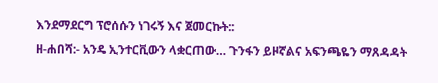እንደማደርግ ፕሮሰሱን ነገሩኝ እና ጀመርኩት::
ዘ-ሐበሻ:- አንዴ ኢንተርቪውን ላቋርጠው… ጉንፋን ይዞኛልና አፍንጫዬን ማጸዳዳት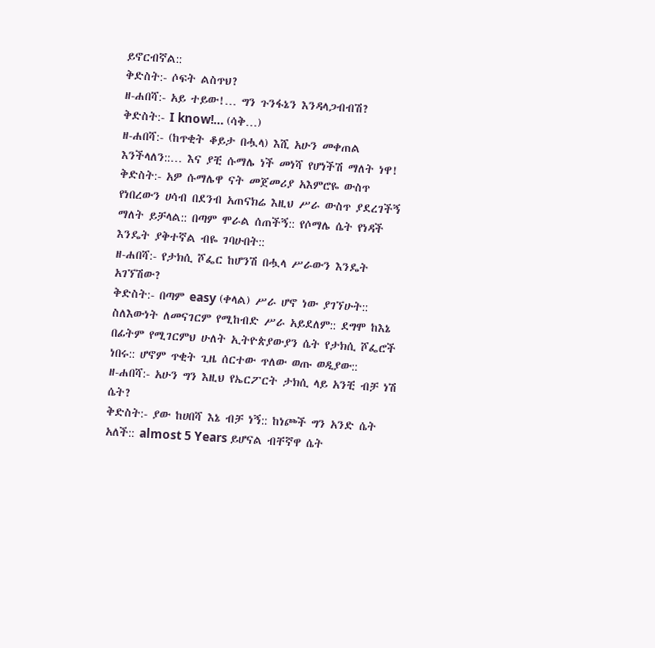ይኖርብኛል::
ቅድስት:- ሶፍት ልስጥህ?
ዘ-ሐበሻ:- አይ ተይው!… ግን ጉንፋኔን እንዳላጋብብሽ?
ቅድስት:- I know!… (ሳቅ…)
ዘ-ሐበሻ:- (ከጥቂት ቆይታ በሗላ) እሺ አሁን መቀጠል እንችላለን::… እና ያቺ ሱማሌ ነች መነሻ የሆነችሽ ማለት ነዋ!
ቅድስት:- አዎ ሱማሌዋ ናት መጀመሪያ አእምሮዬ ውስጥ የነበረውን ሀሳብ በደንብ አጠናክሬ እዚህ ሥራ ውስጥ ያደረገችኝ ማለት ይቻላል:: በጣም ሞራል ሰጠችኝ:: የሶማሌ ሴት የነዳች እንዴት ያቅተኛል ብዬ ገባሁበት::
ዘ-ሐበሻ:- የታክሲ ሾፌር ከሆንሽ በሗላ ሥራውን እንዴት አገኘሽው?
ቅድስት:- በጣም easy (ቀላል) ሥራ ሆኖ ነው ያገኘሁት:: ስለእውነት ለመናገርም የሚከብድ ሥራ አይደለም:: ደግሞ ከእኔ በፊትም የሚገርምህ ሁለት ኢትዮጵያውያን ሴት የታክሲ ሾፌሮች ነበሩ:: ሆኖም ጥቂት ጊዜ ሰርተው ጥለው ወጡ ወዲያው::
ዘ-ሐበሻ:- አሁን ግን እዚህ የኤርፖርት ታክሲ ላይ አንቺ ብቻ ነሽ ሴት?
ቅድስት:- ያው ከሀበሻ እኔ ብቻ ነኝ:: ከነጮች ግን አንድ ሴት አለች:: almost 5 Years ይሆናል ብቸኛዋ ሴት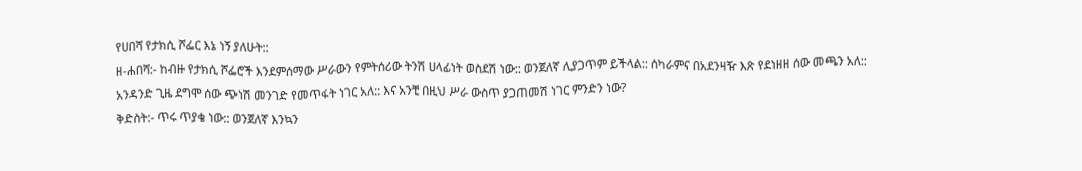የሀበሻ የታክሲ ሾፌር እኔ ነኝ ያለሁት::
ዘ-ሐበሻ:- ከብዙ የታክሲ ሾፌሮች እንደምሰማው ሥራውን የምትሰሪው ትንሽ ሀላፊነት ወስደሽ ነው:: ወንጀለኛ ሊያጋጥም ይችላል:: ሰካራምና በአደንዛዥ እጽ የደነዘዘ ሰው መጫን አለ:: አንዳንድ ጊዜ ደግሞ ሰው ጭነሽ መንገድ የመጥፋት ነገር አለ:: እና አንቺ በዚህ ሥራ ውስጥ ያጋጠመሽ ነገር ምንድን ነው?
ቅድስት:- ጥሩ ጥያቄ ነው:: ወንጀለኛ እንኳን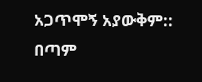አጋጥሞኝ አያውቅም:: በጣም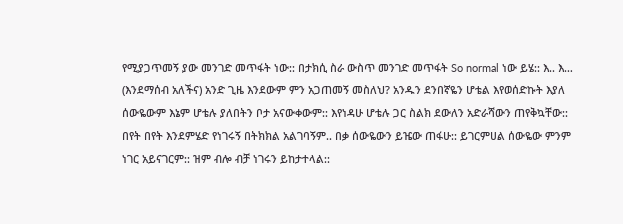የሚያጋጥመኝ ያው መንገድ መጥፋት ነው:: በታክሲ ስራ ውስጥ መንገድ መጥፋት So normal ነው ይሄ:: እ.. እ… (እንደማሰብ አለችና) አንድ ጊዜ እንደውም ምን አጋጠመኝ መስለህ? አንዱን ደንበኛዬን ሆቴል እየወሰድኩት እያለ ሰውዬውም እኔም ሆቴሉ ያለበትን ቦታ አናውቀውም:: እየነዳሁ ሆቴሉ ጋር ስልክ ደውለን አድራሻውን ጠየቅኳቸው:: በየት በየት እንደምሄድ የነገሩኝ በትክክል አልገባኝም.. በቃ ሰውዬውን ይዤው ጠፋሁ:: ይገርምሀል ሰውዬው ምንም ነገር አይናገርም:: ዝም ብሎ ብቻ ነገሩን ይከታተላል::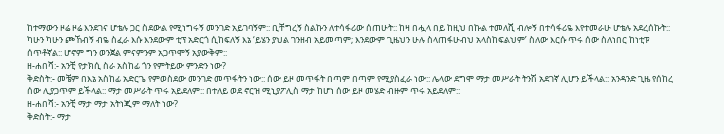ከተማውን ዞሬ ዞሬ እንደገና ሆቴሉ ጋር ስደውል የሚነግሩኝ መንገድ አይገባኝም:: ቢቸግረኝ ስልኩን ለተሳፋሪው ሰጠሁት:: ከዛ በሗላ በይ ከዚህ በኩል ተመለሺ ብሎኝ በተሳፋሪዬ እየተመራሁ ሆቴሉ አደረሰኩት:: ካሁን ካሁን ጮኸብኝ ብዬ ስፈራ እሱ እንደውም ቲፕ አድርጎ ሲከፍለኝ እኔ ‘ይሄን ያህል ገንዘብ አይመጣም; እንደውም ጊዜህን ሁሉ ስላጠፋሁብህ አላስከፍልህም’ ስለው እርሱ ጥሩ ሰው ስለነበር ከነቲፑ ሰጥቶኛል:: ሆኖም ግን ወንጀል ምናምንም አጋጥሞኝ አያውቅም::
ዘ-ሐበሻ:- አንቺ የታክሲ ስራ አስከፊ ጎን የምትይው ምንድን ነው?
ቅድስት:- መቼም በእኔ አስከፊ አድርጌ የምወስደው መንገድ መጥፋትን ነው:: ሰው ይዞ መጥፋት በጣም በጣም የሚያስፈራ ነው:: ሌላው ደግሞ ማታ መሥራት ትንሽ አደገኛ ሊሆን ይችላል:: አንዳንድ ጊዜ የሰከረ ሰው ሊያጋጥም ይችላል:: ማታ መሥራት ጥሩ አይደለም:: በተለይ ወደ ኖርዝ ሚኒያፖሊስ ማታ ከሆነ ሰው ይዞ መሄድ ብዙም ጥሩ አይደለም::
ዘ-ሐበሻ:- አንቺ ማታ ማታ አትነጂም ማለት ነው?
ቅድስት:- ማታ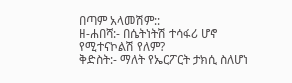በጣም አላመሽም::
ዘ-ሐበሻ:- በሴትነትሽ ተሳፋሪ ሆኖ የሚተናኮልሽ የለም?
ቅድስት:- ማለት የኤርፖርት ታክሲ ስለሆነ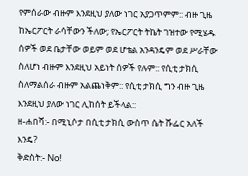የምሰራው ብዙም እንደዚህ ያለው ነገር አያጋጥምም:: ብዙ ጊዜ ከኤርፖርት ራሳቸውን ችለው; የኤርፖርት ትኬት ገዝተው የሚሄዱ ሰዎች ወደ ቤታቸው ወይም ወደ ሆቴል አንዳንዴም ወደ ሥራቸው ስለሆነ ብዙም እንደዚህ አይነት ሰዎች የሉም:: የሲቲ ታክሲ ስለማልሰራ ብዙም አልጨነቅም:: የሲቲ ታክሲ ግን ብዙ ጊዜ እንደዚህ ያለው ነገር ሊከሰት ይችላል::
ዘ-ሐበሻ:- በሚኒሶታ በሲቲ ታክሲ ውስጥ ሴት ሹፌር አለች እንዴ?
ቅድስት:- No!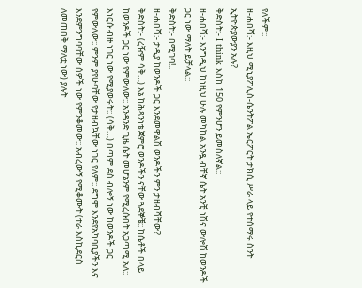የለችም::
ዘ-ሐበሻ:- እዚህ ሚኒያፖሊስ-ሴንትፖል ኤርፖርት ታክሲ ሥራ ላይ የተሰማሩ ስንት ኢትዮጵያውያን አሉ?
ቅድስት:- I think እስከ 150 የምንሆን ይመስለኛል::
ዘ-ሐበሻ:- እንግዲህ ከነዚህ ሁሉ መካከል አንዷ ብቸኛ ሴት አንቺ ነሽና ውሎሽ ከወንዶች ጋር ነው ማለት ይቻላል::
ቅድስት:- በሚገባ!..
ዘ-ሐበሻ:- ታዲያ ከወንዶች ጋር እንደመዋልሽ ወንዶችን ምን ታዘብሻቸው?
ቅድስት:- (ረዥም ሳቅ…) እኔ ከሕጻንነቴ ጀምሮ ወንዶችን ናቸው ጓደኞቼ:: ከሴቶች በላይ ከወንዶች ጋር ነው የምውለው:: አንዳንድ ጊዜ ሴት መሆኔንም የሚረሱበት አጋጣሚ አለ:: እነርሱ ብዙ ነገር ነው የሚያወሩት:: (ሳቅ…) በጣም ደስ ብሎኝ ነው ከወንዶች ጋር የምውለው:: ምንም ያየሁባቸው የታዘብኳቸው ነገር የለም:: ደግሞ እንደየአካባቢያችን እና እንደምንግባባቸው ሰዎች ነው የምንቆመው:: አብረውኝ የሚቆሙት (ተራ እስኪደርስ ለመጠበቅ ማለቷ ነው) ያሉት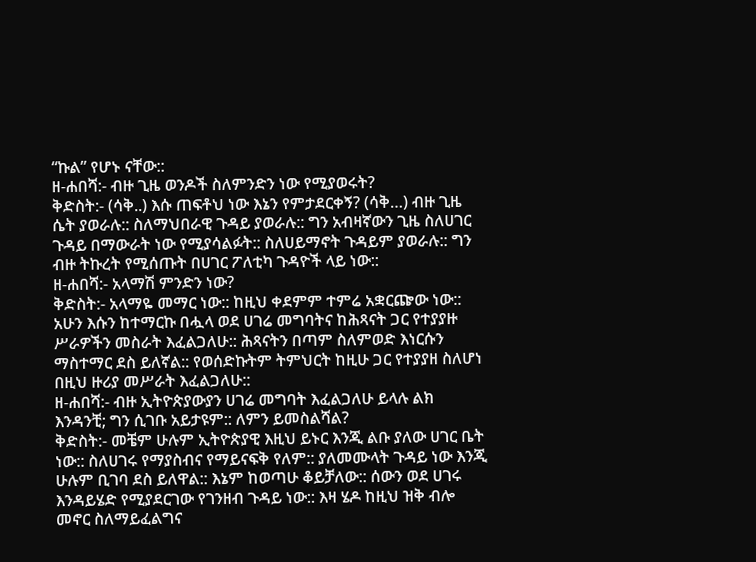“ኩል” የሆኑ ናቸው::
ዘ-ሐበሻ:- ብዙ ጊዜ ወንዶች ስለምንድን ነው የሚያወሩት?
ቅድስት:- (ሳቅ..) እሱ ጠፍቶህ ነው እኔን የምታደርቀኝ? (ሳቅ…) ብዙ ጊዜ ሴት ያወራሉ:: ስለማህበራዊ ጉዳይ ያወራሉ:: ግን አብዛኛውን ጊዜ ስለሀገር ጉዳይ በማውራት ነው የሚያሳልፉት:: ስለሀይማኖት ጉዳይም ያወራሉ:: ግን ብዙ ትኩረት የሚሰጡት በሀገር ፖለቲካ ጉዳዮች ላይ ነው::
ዘ-ሐበሻ:- አላማሽ ምንድን ነው?
ቅድስት:- አላማዬ መማር ነው:: ከዚህ ቀደምም ተምሬ አቋርጬው ነው:: አሁን እሱን ከተማርኩ በሗላ ወደ ሀገሬ መግባትና ከሕጻናት ጋር የተያያዙ ሥራዎችን መስራት እፈልጋለሁ:: ሕጻናትን በጣም ስለምወድ እነርሱን ማስተማር ደስ ይለኛል:: የወሰድኩትም ትምህርት ከዚሁ ጋር የተያያዘ ስለሆነ በዚህ ዙሪያ መሥራት እፈልጋለሁ::
ዘ-ሐበሻ:- ብዙ ኢትዮጵያውያን ሀገሬ መግባት እፈልጋለሁ ይላሉ ልክ እንዳንቺ; ግን ሲገቡ አይታዩም:: ለምን ይመስልሻል?
ቅድስት:- መቼም ሁሉም ኢትዮጵያዊ እዚህ ይኑር እንጂ ልቡ ያለው ሀገር ቤት ነው:: ስለሀገሩ የማያስብና የማይናፍቅ የለም:: ያለመሙላት ጉዳይ ነው እንጂ ሁሉም ቢገባ ደስ ይለዋል:: እኔም ከወጣሁ ቆይቻለው:: ሰውን ወደ ሀገሩ እንዳይሄድ የሚያደርገው የገንዘብ ጉዳይ ነው:: እዛ ሄዶ ከዚህ ዝቅ ብሎ መኖር ስለማይፈልግና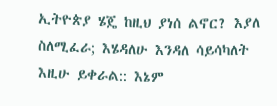ኢትዮጵያ ሄጄ ከዚህ ያነሰ ልኖር? እያለ ስለሚፈራ; እሄዳለሁ እንዳለ ሳይሳካለት እዚሁ ይቀራል:: እኔም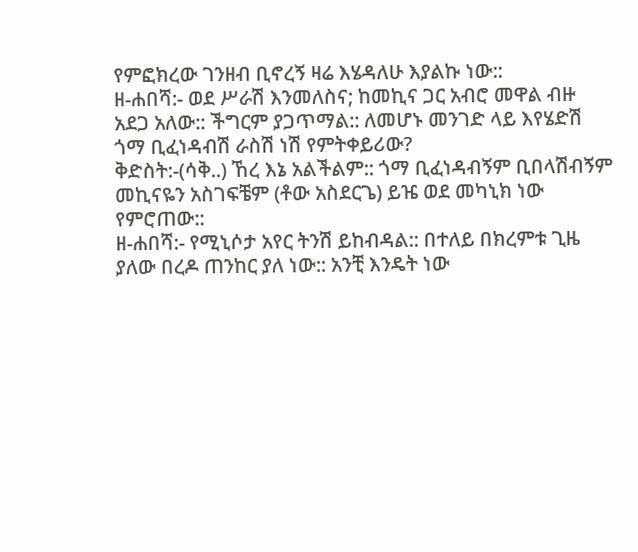የምፎክረው ገንዘብ ቢኖረኝ ዛሬ እሄዳለሁ እያልኩ ነው::
ዘ-ሐበሻ:- ወደ ሥራሽ እንመለስና; ከመኪና ጋር አብሮ መዋል ብዙ አደጋ አለው:: ችግርም ያጋጥማል:: ለመሆኑ መንገድ ላይ እየሄድሽ ጎማ ቢፈነዳብሽ ራስሽ ነሽ የምትቀይሪው?
ቅድስት:-(ሳቅ..) ኸረ እኔ አልችልም:: ጎማ ቢፈነዳብኝም ቢበላሽብኝም መኪናዬን አስገፍቼም (ቶው አስደርጌ) ይዤ ወደ መካኒክ ነው የምሮጠው::
ዘ-ሐበሻ:- የሚኒሶታ አየር ትንሽ ይከብዳል:: በተለይ በክረምቱ ጊዜ ያለው በረዶ ጠንከር ያለ ነው:: አንቺ እንዴት ነው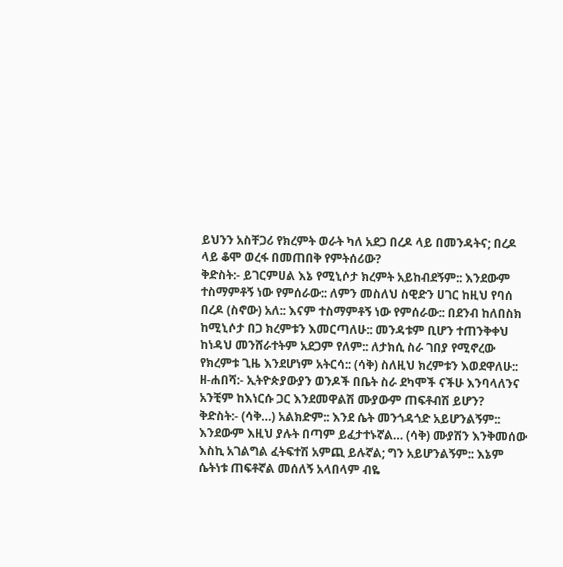ይህንን አስቸጋሪ የክረምት ወራት ካለ አደጋ በረዶ ላይ በመንዳትና; በረዶ ላይ ቆሞ ወረፋ በመጠበቅ የምትሰሪው?
ቅድስት:- ይገርምሀል እኔ የሚኒሶታ ክረምት አይከብደኝም:: እንደውም ተስማምቶኝ ነው የምሰራው:: ለምን መስለህ ስዊድን ሀገር ከዚህ የባሰ በረዶ (ስኖው) አለ:: እናም ተስማምቶኝ ነው የምሰራው:: በደንብ ከለበስክ ከሚኒሶታ በጋ ክረምቱን እመርጣለሁ:: መንዳቱም ቢሆን ተጠንቅቀህ ከነዳህ መንሸራተትም አደጋም የለም:: ለታክሲ ስራ ገበያ የሚኖረው የክረምቱ ጊዜ እንደሆነም አትርሳ:: (ሳቅ) ስለዚህ ክረምቱን እወደዋለሁ::
ዘ-ሐበሻ:- ኢትዮጵያውያን ወንዶች በቤት ስራ ደካሞች ናችሁ እንባላለንና አንቺም ከእነርሱ ጋር እንደመዋልሽ ሙያውም ጠፍቶብሽ ይሆን?
ቅድስት:- (ሳቅ…) አልክድም:: እንደ ሴት መንጎዳጎድ አይሆንልኝም:: እንደውም እዚህ ያሉት በጣም ይፈታተኑኛል… (ሳቅ) ሙያሽን እንቅመሰው እስኪ አገልግል ፈትፍተሽ አምጪ ይሉኛል; ግን አይሆንልኝም:: እኔም ሴትነቱ ጠፍቶኛል መሰለኝ አላበላም ብዬ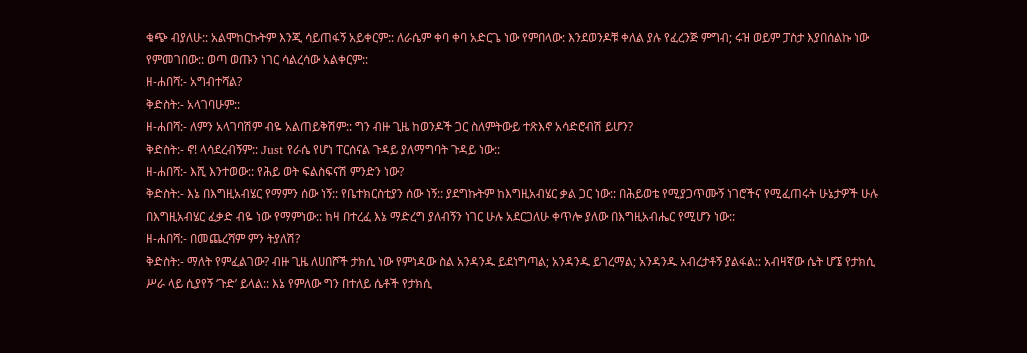ቁጭ ብያለሁ:: አልሞከርኩትም እንጂ ሳይጠፋኝ አይቀርም:: ለራሴም ቀባ ቀባ አድርጌ ነው የምበላው: እንደወንዶቹ ቀለል ያሉ የፈረንጅ ምግብ; ሩዝ ወይም ፓስታ እያበሰልኩ ነው የምመገበው:: ወጣ ወጡን ነገር ሳልረሳው አልቀርም::
ዘ-ሐበሻ:- አግብተሻል?
ቅድስት:- አላገባሁም::
ዘ-ሐበሻ:- ለምን አላገባሽም ብዬ አልጠይቅሽም:: ግን ብዙ ጊዜ ከወንዶች ጋር ስለምትውይ ተጽእኖ አሳድሮብሽ ይሆን?
ቅድስት:- ኖ! ላሳደረብኝም:: Just የራሴ የሆነ ፐርሰናል ጉዳይ ያለማግባት ጉዳይ ነው::
ዘ-ሐበሻ:- እሺ እንተወው:: የሕይ ወት ፍልስፍናሽ ምንድን ነው?
ቅድስት:- እኔ በእግዚአብሄር የማምን ሰው ነኝ:: የቤተክርስቲያን ሰው ነኝ:: ያደግኩትም ከእግዚአብሄር ቃል ጋር ነው:: በሕይወቴ የሚያጋጥሙኝ ነገሮችና የሚፈጠሩት ሁኔታዎች ሁሉ በእግዚአብሄር ፈቃድ ብዬ ነው የማምነው:: ከዛ በተረፈ እኔ ማድረግ ያለብኝን ነገር ሁሉ አደርጋለሁ ቀጥሎ ያለው በእግዚአብሔር የሚሆን ነው::
ዘ-ሐበሻ:- በመጨረሻም ምን ትያለሽ?
ቅድስት:- ማለት የምፈልገው? ብዙ ጊዜ ለሀበሾች ታክሲ ነው የምነዳው ስል አንዳንዱ ይደነግጣል; አንዳንዱ ይገረማል; አንዳንዱ አብረታቶኝ ያልፋል:: አብዛኛው ሴት ሆኜ የታክሲ ሥራ ላይ ሲያየኝ ‘ጉድ’ ይላል:: እኔ የምለው ግን በተለይ ሴቶች የታክሲ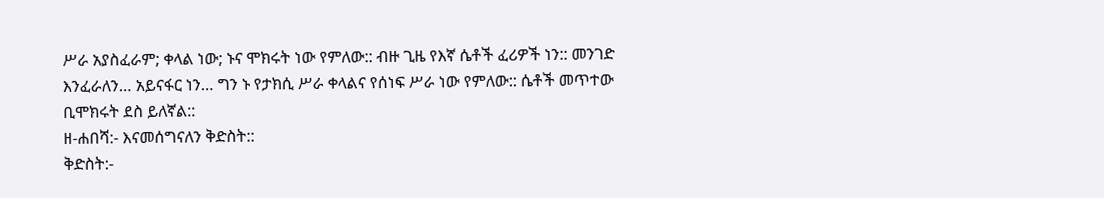ሥራ አያስፈራም; ቀላል ነው; ኑና ሞክሩት ነው የምለው:: ብዙ ጊዜ የእኛ ሴቶች ፈሪዎች ነን:: መንገድ እንፈራለን… አይናፋር ነን… ግን ኑ የታክሲ ሥራ ቀላልና የሰነፍ ሥራ ነው የምለው:: ሴቶች መጥተው ቢሞክሩት ደስ ይለኛል::
ዘ-ሐበሻ:- እናመሰግናለን ቅድስት::
ቅድስት:-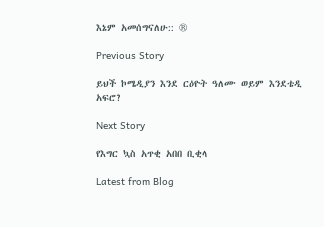እኔም አመሰግናለሁ:: ®

Previous Story

ይህች ኮሜዲያን እንደ ርዕዮት ዓለሙ ወይም እንደቴዲ አፍሮ?

Next Story

የእግር ኳስ አጥቂ አበበ ቢቂላ

Latest from Blog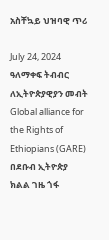አስቸኳይ ህዝባዊ ጥሪ

July 24, 2024 ዓለማቀፍ ትብብር ለኢትዮጵያዊያን መብት Global alliance for the Rights of Ethiopians (GARE) በደቡብ ኢትዮጵያ ክልል ገዜ ጎፋ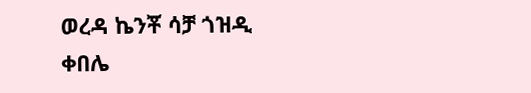ወረዳ ኬንቾ ሳቻ ጎዝዲ ቀበሌ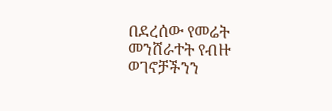በደረሰው የመሬት መንሸራተት የብዙ ወገኖቻችንን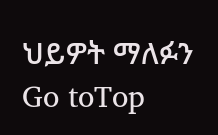ህይዎት ማለፉን
Go toTop